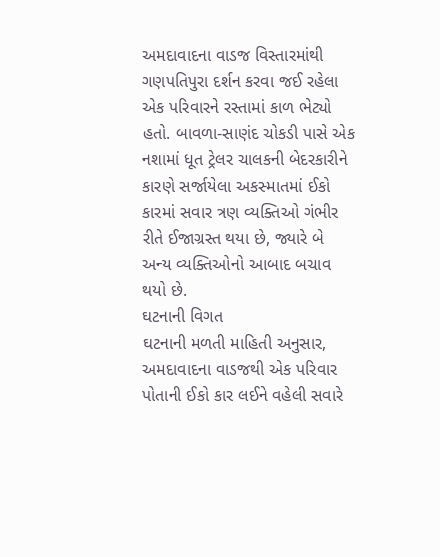અમદાવાદના વાડજ વિસ્તારમાંથી ગણપતિપુરા દર્શન કરવા જઈ રહેલા એક પરિવારને રસ્તામાં કાળ ભેટ્યો હતો. બાવળા-સાણંદ ચોકડી પાસે એક નશામાં ધૂત ટ્રેલર ચાલકની બેદરકારીને કારણે સર્જાયેલા અકસ્માતમાં ઈકો કારમાં સવાર ત્રણ વ્યક્તિઓ ગંભીર રીતે ઈજાગ્રસ્ત થયા છે, જ્યારે બે અન્ય વ્યક્તિઓનો આબાદ બચાવ થયો છે.
ઘટનાની વિગત
ઘટનાની મળતી માહિતી અનુસાર, અમદાવાદના વાડજથી એક પરિવાર પોતાની ઈકો કાર લઈને વહેલી સવારે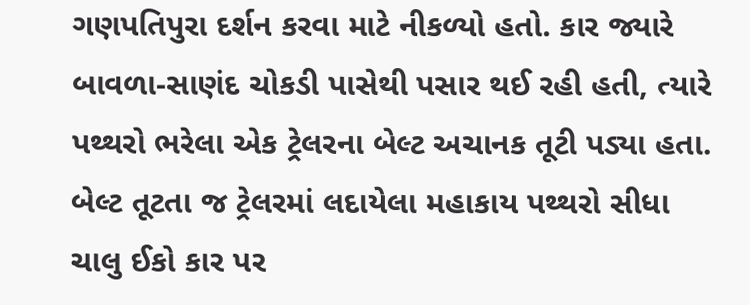ગણપતિપુરા દર્શન કરવા માટે નીકળ્યો હતો. કાર જ્યારે બાવળા-સાણંદ ચોકડી પાસેથી પસાર થઈ રહી હતી, ત્યારે પથ્થરો ભરેલા એક ટ્રેલરના બેલ્ટ અચાનક તૂટી પડ્યા હતા. બેલ્ટ તૂટતા જ ટ્રેલરમાં લદાયેલા મહાકાય પથ્થરો સીધા ચાલુ ઈકો કાર પર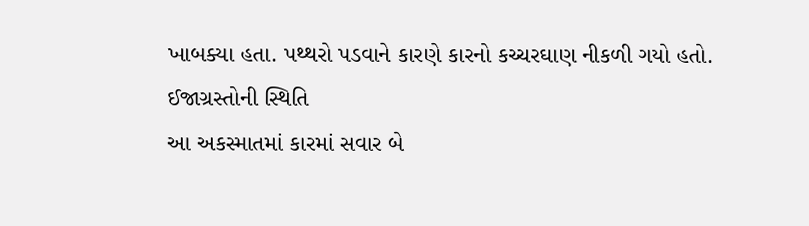ખાબક્યા હતા. પથ્થરો પડવાને કારણે કારનો કચ્ચરઘાણ નીકળી ગયો હતો.
ઈજાગ્રસ્તોની સ્થિતિ
આ અકસ્માતમાં કારમાં સવાર બે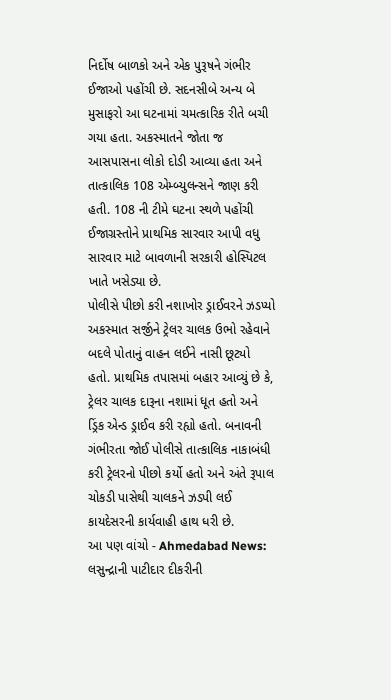નિર્દોષ બાળકો અને એક પુરૂષને ગંભીર ઈજાઓ પહોંચી છે. સદનસીબે અન્ય બે મુસાફરો આ ઘટનામાં ચમત્કારિક રીતે બચી ગયા હતા. અકસ્માતને જોતા જ આસપાસના લોકો દોડી આવ્યા હતા અને તાત્કાલિક 108 એમ્બ્યુલન્સને જાણ કરી હતી. 108 ની ટીમે ઘટના સ્થળે પહોંચી ઈજાગ્રસ્તોને પ્રાથમિક સારવાર આપી વધુ સારવાર માટે બાવળાની સરકારી હોસ્પિટલ ખાતે ખસેડ્યા છે.
પોલીસે પીછો કરી નશાખોર ડ્રાઈવરને ઝડપ્યો
અકસ્માત સર્જીને ટ્રેલર ચાલક ઉભો રહેવાને બદલે પોતાનું વાહન લઈને નાસી છૂટ્યો હતો. પ્રાથમિક તપાસમાં બહાર આવ્યું છે કે, ટ્રેલર ચાલક દારૂના નશામાં ધૂત હતો અને ડ્રિંક એન્ડ ડ્રાઈવ કરી રહ્યો હતો. બનાવની ગંભીરતા જોઈ પોલીસે તાત્કાલિક નાકાબંધી કરી ટ્રેલરનો પીછો કર્યો હતો અને અંતે રૂપાલ ચોકડી પાસેથી ચાલકને ઝડપી લઈ કાયદેસરની કાર્યવાહી હાથ ધરી છે.
આ પણ વાંચો - Ahmedabad News: લસુન્દ્રાની પાટીદાર દીકરીની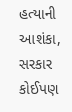હત્યાની આશંકા, સરકાર કોઈપણ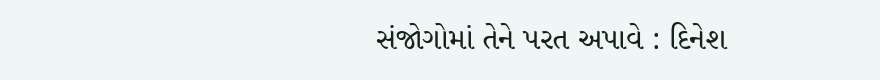સંજોગોમાં તેને પરત અપાવે : દિનેશ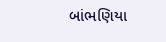બાંભણિયા